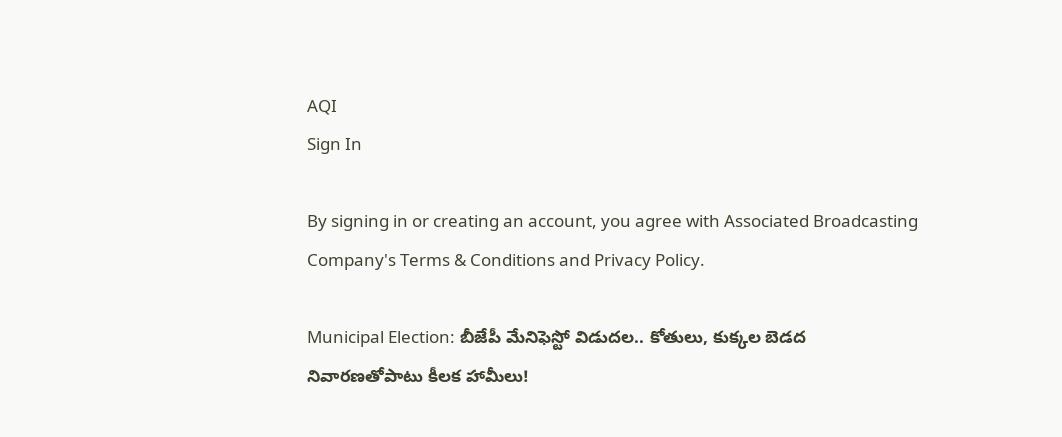AQI
Sign In

By signing in or creating an account, you agree with Associated Broadcasting Company's Terms & Conditions and Privacy Policy.

Municipal Election: బీజేపీ మేనిఫెస్టో విడుదల.. కోతులు, కుక్కల బెడద నివారణతోపాటు కీలక హామీలు!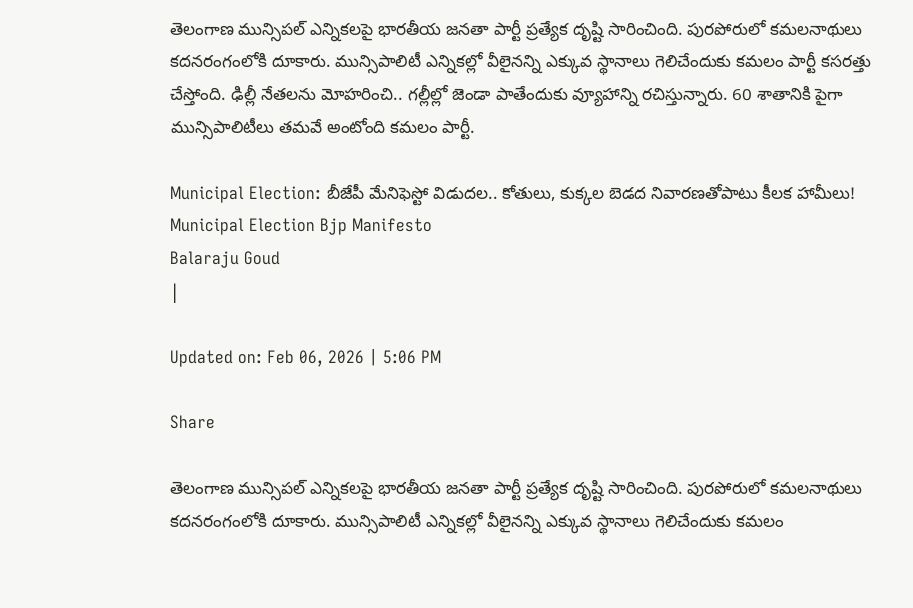తెలంగాణ మున్సిపల్ ఎన్నికలపై భారతీయ జనతా పార్టీ ప్రత్యేక దృష్టి సారించింది. పురపోరులో కమలనాథులు కదనరంగంలోకి దూకారు. మున్సిపాలిటీ ఎన్నికల్లో వీలైనన్ని ఎక్కువ స్థానాలు గెలిచేందుకు కమలం పార్టీ కసరత్తు చేస్తోంది. ఢిల్లీ నేతలను మోహరించి.. గల్లీల్లో జెండా పాతేందుకు వ్యూహాన్ని రచిస్తున్నారు. 60 శాతానికి పైగా మున్సిపాలిటీలు తమవే అంటోంది కమలం పార్టీ.

Municipal Election: బీజేపీ మేనిఫెస్టో విడుదల.. కోతులు, కుక్కల బెడద నివారణతోపాటు కీలక హామీలు!
Municipal Election Bjp Manifesto
Balaraju Goud
|

Updated on: Feb 06, 2026 | 5:06 PM

Share

తెలంగాణ మున్సిపల్ ఎన్నికలపై భారతీయ జనతా పార్టీ ప్రత్యేక దృష్టి సారించింది. పురపోరులో కమలనాథులు కదనరంగంలోకి దూకారు. మున్సిపాలిటీ ఎన్నికల్లో వీలైనన్ని ఎక్కువ స్థానాలు గెలిచేందుకు కమలం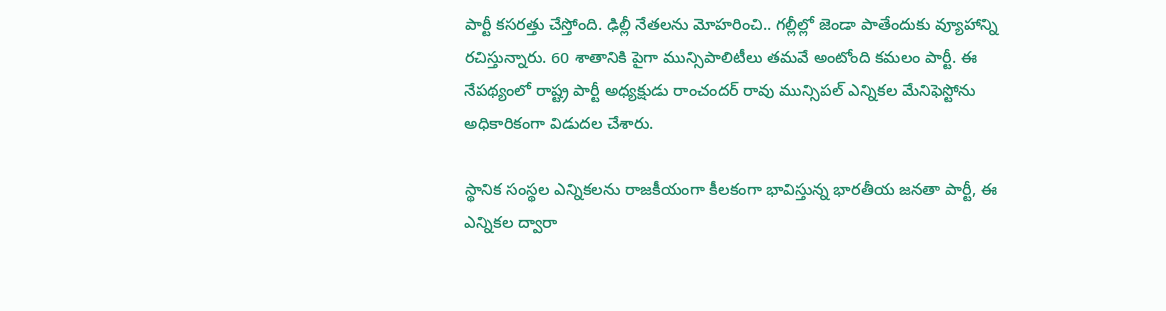పార్టీ కసరత్తు చేస్తోంది. ఢిల్లీ నేతలను మోహరించి.. గల్లీల్లో జెండా పాతేందుకు వ్యూహాన్ని రచిస్తున్నారు. 60 శాతానికి పైగా మున్సిపాలిటీలు తమవే అంటోంది కమలం పార్టీ. ఈ నేపథ్యంలో రాష్ట్ర పార్టీ అధ్యక్షుడు రాంచందర్ రావు మున్సిపల్ ఎన్నికల మేనిఫెస్టోను అధికారికంగా విడుదల చేశారు.

స్థానిక సంస్థల ఎన్నికలను రాజకీయంగా కీలకంగా భావిస్తున్న భారతీయ జనతా పార్టీ, ఈ ఎన్నికల ద్వారా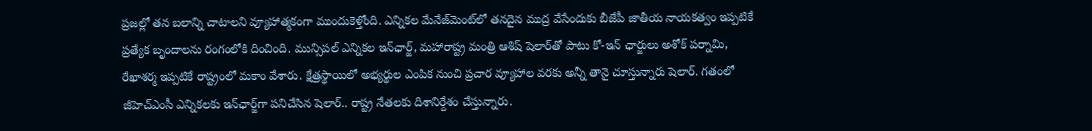ప్రజల్లో తన బలాన్ని చాటాలని వ్యూహాత్మకంగా ముందుకెళ్తోంది. ఎన్నికల మేనేజ్‌మెంట్‌లో తనదైన ముద్ర వేసేందుకు బీజేపీ జాతీయ నాయకత్వం ఇప్పటికే ప్రత్యేక బృందాలను రంగంలోకి దించింది. మున్సిపల్ ఎన్నికల ఇన్‌ఛార్జ్, మహారాష్ట్ర మంత్రి ఆశిష్ షెలార్‌తో పాటు కో-ఇన్ ఛార్జులు అశోక్ పర్నామి, రేఖాశర్మ ఇప్పటికే రాష్ట్రంలో మకాం వేశారు. క్షేత్రస్థాయిలో అభ్యర్థుల ఎంపిక నుంచి ప్రచార వ్యూహాల వరకు అన్నీ తానై చూస్తున్నారు షెలార్. గతంలో జీహెచ్ఎంసీ ఎన్నికలకు ఇన్‌ఛార్జ్‌గా పనిచేసిన షెలార్.. రాష్ట్ర నేతలకు దిశానిర్దేశం చేస్తున్నారు.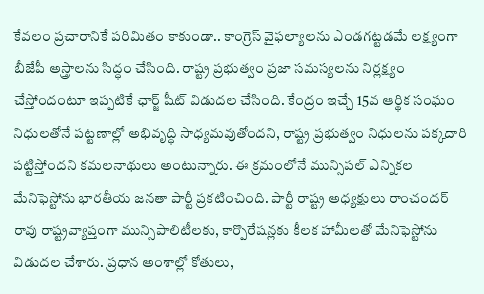కేవలం ప్రచారానికే పరిమితం కాకుండా.. కాంగ్రెస్ వైఫల్యాలను ఎండగట్టడమే లక్ష్యంగా బీజేపీ అస్త్రాలను సిద్ధం చేసింది. రాష్ట్ర ప్రభుత్వం ప్రజా సమస్యలను నిర్లక్ష్యం చేస్తోందంటూ ఇప్పటికే ఛార్జ్ షీట్ విడుదల చేసింది. కేంద్రం ఇచ్చే 15వ ఆర్థిక సంఘం నిధులతోనే పట్టణాల్లో అభివృద్ధి సాధ్యమవుతోందని, రాష్ట్ర ప్రభుత్వం నిధులను పక్కదారి పట్టిస్తోందని కమలనాథులు అంటున్నారు. ఈ క్రమంలోనే మున్సిపల్ ఎన్నికల మేనిఫెస్టోను భారతీయ జనతా పార్టీ ప్రకటించింది. పార్టీ రాష్ట్ర అధ్యక్షులు రాంచందర్ రావు రాష్ట్రవ్యాప్తంగా మున్సిపాలిటీలకు, కార్పొరేషన్లకు కీలక హామీలతో మేనిఫెస్టోను విడుదల చేశారు. ప్రధాన అంశాల్లో కోతులు,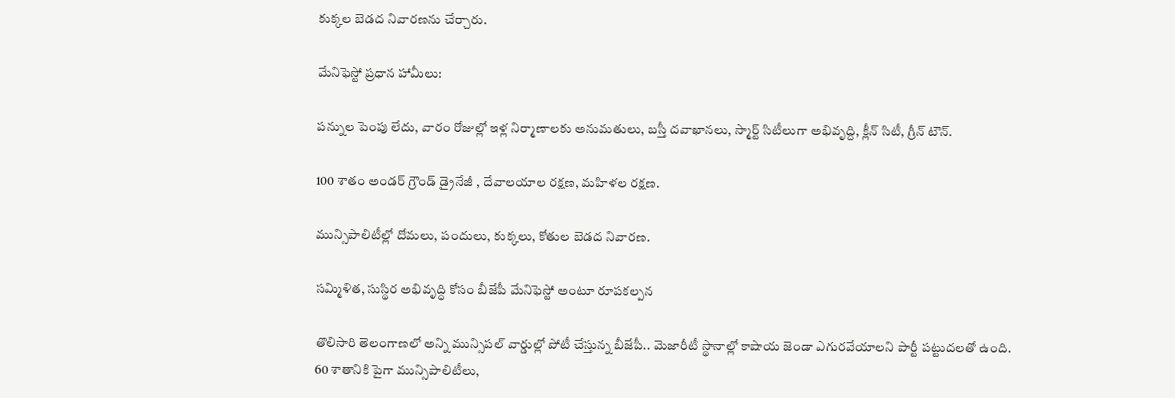కుక్కల బెడద నివారణను చేర్చారు.

మేనిఫెస్టో ప్రధాన హామీలు:

పన్నుల పెంపు లేదు, వారం రోజుల్లో ఇళ్ల నిర్మాణాలకు అనుమతులు, బస్తీ దవాఖానలు, స్మార్ట్ సిటీలుగా అభివృద్ది, క్లీన్ సిటీ, గ్రీన్ టౌన్.

100 శాతం అండర్ గ్రౌండ్ డ్రైనేజీ , దేవాలయాల రక్షణ, మహిళల రక్షణ.

మున్సిపాలిటీల్లో దోమలు, పందులు, కుక్కలు, కోతుల బెడద నివారణ.

సమ్మిళిత, సుస్థిర అభివృద్ధి కోసం బీజేపీ మేనిఫెస్టో అంటూ రూపకల్పన

తొలిసారి తెలంగాణలో అన్ని మున్సిపల్ వార్డుల్లో పోటీ చేస్తున్న బీజేపీ.. మెజారీటీ స్థానాల్లో కాషాయ జెండా ఎగురవేయాలని పార్టీ పట్టుదలతో ఉంది. 60 శాతానికి పైగా మున్సిపాలిటీలు,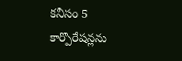కనీసం 5 కార్పొరేషన్లను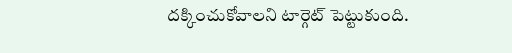దక్కించుకోవాలని టార్గెట్ పెట్టుకుంది.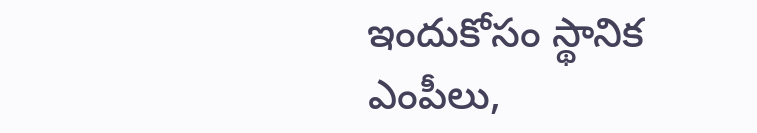ఇందుకోసం స్థానిక ఎంపీలు,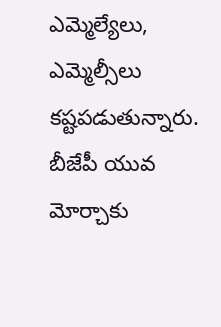ఎమ్మెల్యేలు, ఎమ్మెల్సీలు కష్టపడుతున్నారు. బీజేపీ యువ మోర్చాకు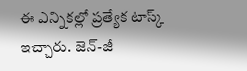ఈ ఎన్నికల్లో ప్రత్యేక టాస్క్ ఇచ్చారు. జెన్-జీ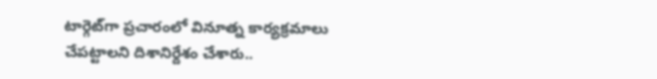టార్గెట్‌గా ప్రచారంలో వినూత్న కార్యక్రమాలు చేపట్టాలని దిశానిర్దేశం చేశారు..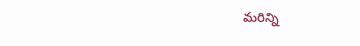మరిన్ని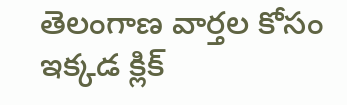తెలంగాణ వార్తల కోసం ఇక్కడ క్లిక్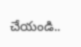చేయండి..